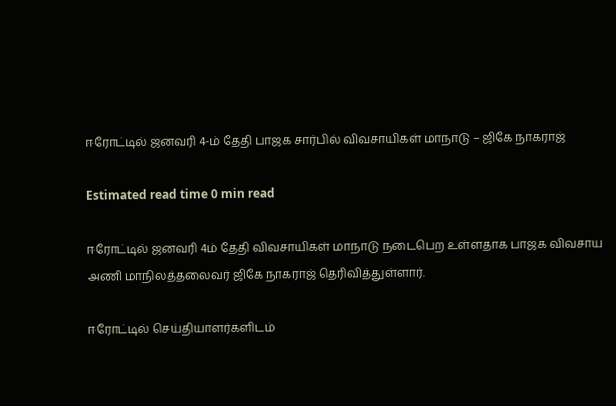ஈரோட்டில் ஜனவரி 4-ம் தேதி பாஜக சார்பில் விவசாயிகள் மாநாடு – ஜிகே நாகராஜ்

Estimated read time 0 min read

ஈரோட்டில் ஜனவரி 4ம் தேதி விவசாயிகள் மாநாடு நடைபெற உள்ளதாக பாஜக விவசாய அணி மாநிலத்தலைவர் ஜிகே நாகராஜ் தெரிவித்துள்ளார்.

ஈரோட்டில் செய்தியாளர்களிடம்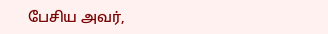பேசிய அவர்,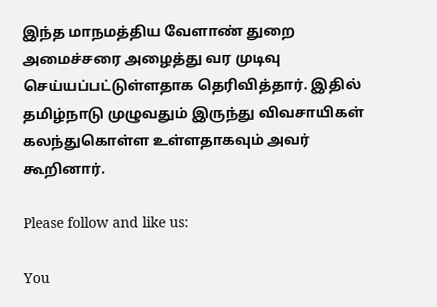இந்த மாநமத்திய வேளாண் துறை அமைச்சரை அழைத்து வர முடிவு செய்யப்பட்டுள்ளதாக தெரிவித்தார். இதில் தமிழ்நாடு முழுவதும் இருந்து விவசாயிகள் கலந்துகொள்ள உள்ளதாகவும் அவர் கூறினார்.

Please follow and like us:

You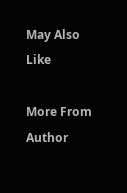May Also Like

More From Author